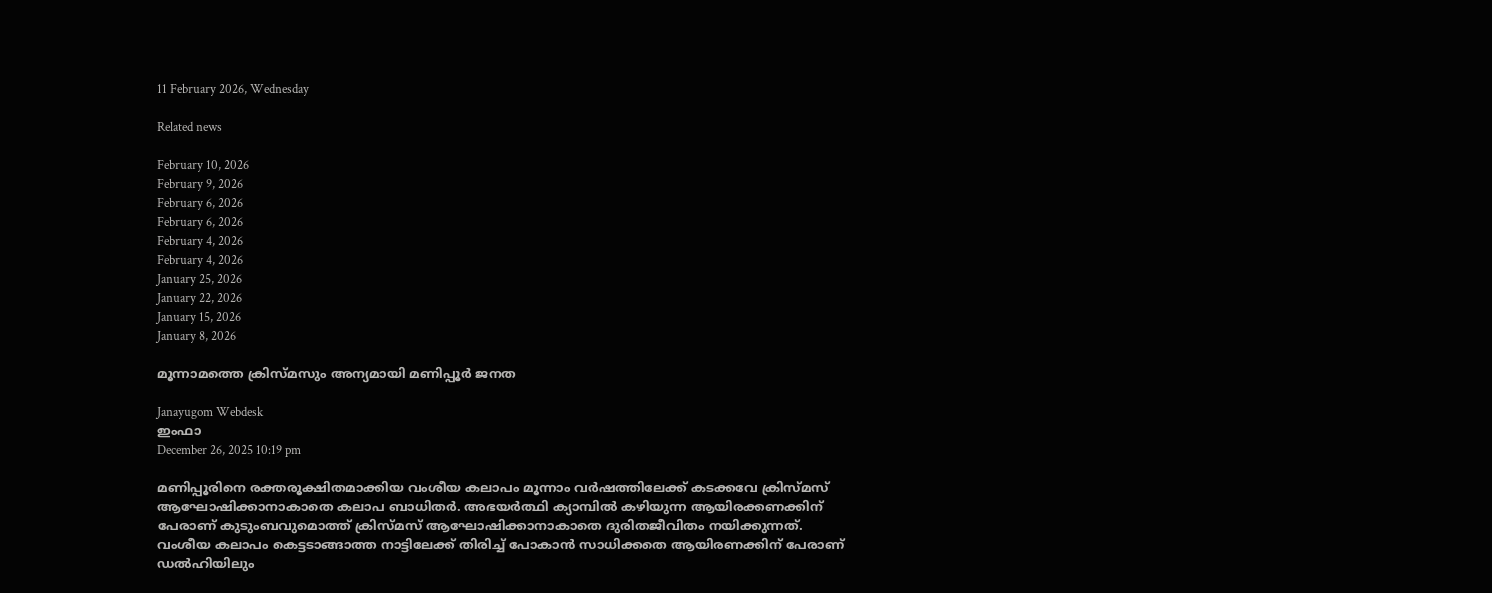11 February 2026, Wednesday

Related news

February 10, 2026
February 9, 2026
February 6, 2026
February 6, 2026
February 4, 2026
February 4, 2026
January 25, 2026
January 22, 2026
January 15, 2026
January 8, 2026

മൂന്നാമത്തെ ക്രിസ്മസും അന്യമായി മണിപ്പൂര്‍ ജനത

Janayugom Webdesk
ഇംഫാ
December 26, 2025 10:19 pm

മണിപ്പൂരിനെ രക്തരൂക്ഷിതമാക്കിയ വംശീയ കലാപം മൂന്നാം വര്‍ഷത്തിലേക്ക് കടക്കവേ ക്രിസ്മസ് ആഘോഷിക്കാനാകാതെ കലാപ ബാധിതര്‍. അഭയര്‍ത്ഥി ക്യാമ്പില്‍ കഴിയുന്ന ആയിരക്കണക്കിന് പേരാണ് കുടുംബവുമൊത്ത് ക്രിസ്മസ് ആഘോഷിക്കാനാകാതെ ദുരിതജീവിതം നയിക്കുന്നത്.
വംശീയ കലാപം കെട്ടടാങ്ങാത്ത നാട്ടിലേക്ക് തിരിച്ച് പോകാന്‍ സാധിക്കതെ ആയിരണക്കിന് പേരാണ് ഡല്‍ഹിയിലും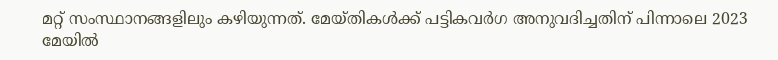മറ്റ് സംസ്ഥാനങ്ങളിലും കഴിയുന്നത്. മേയ്തികള്‍ക്ക് പട്ടികവര്‍ഗ അനുവദിച്ചതിന് പിന്നാലെ 2023 മേയില്‍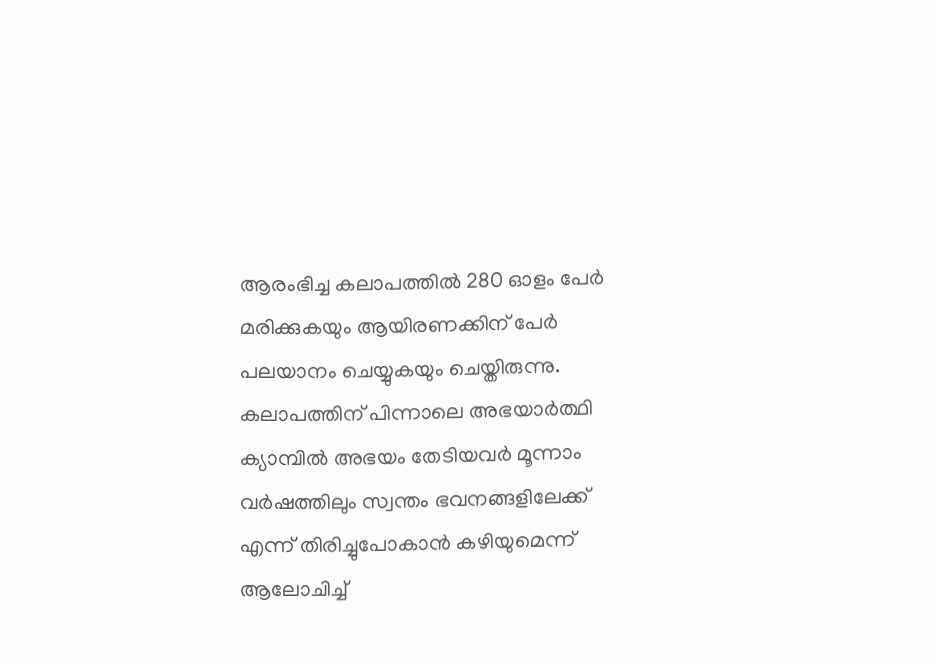ആരംഭിച്ച കലാപത്തില്‍ 280 ഓളം പേര്‍ മരിക്കുകയും ആയിരണക്കിന് പേര്‍ പലയാനം ചെയ്യുകയും ചെയ്തിരുന്നു. കലാപത്തിന് പിന്നാലെ അഭയാര്‍ത്ഥി ക്യാമ്പില്‍ അഭയം തേടിയവര്‍ മൂന്നാം വര്‍ഷത്തിലും സ്വന്തം ഭവനങ്ങളിലേക്ക് എന്ന് തിരിച്ചുപോകാന്‍ കഴിയുമെന്ന് ആലോചിച്ച്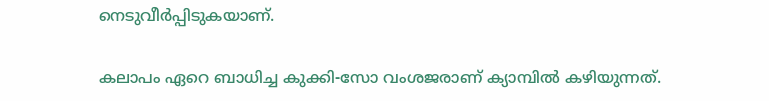നെടുവീര്‍പ്പിടുകയാണ്.

കലാപം ഏറെ ബാധിച്ച കുക്കി-സോ വംശജരാണ് ക്യാമ്പില്‍ കഴിയുന്നത്.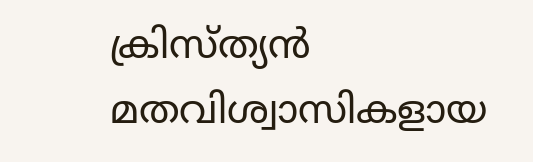ക്രിസ്ത്യന്‍ മതവിശ്വാസികളായ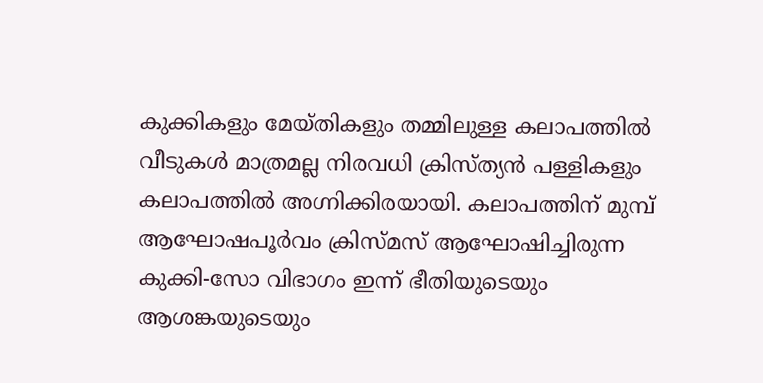കുക്കികളും മേയ്തികളും തമ്മിലുള്ള കലാപത്തില്‍ വീടുകള്‍ മാത്രമല്ല നിരവധി ക്രിസ്ത്യന്‍ പള്ളികളും കലാപത്തില്‍ അഗ്നിക്കിരയായി. കലാപത്തിന് മുമ്പ് ആഘോഷപൂര്‍വം ക്രിസ്മസ് ആഘോഷിച്ചിരുന്ന കുക്കി-സോ വിഭാഗം ഇന്ന് ഭീതിയുടെയും ആശങ്കയുടെയും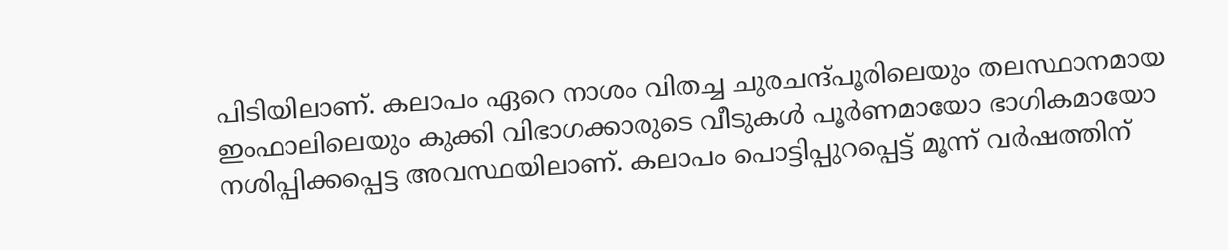പിടിയിലാണ്. കലാപം ഏറെ നാശം വിതച്ച ചുരചന്ദ്പൂരിലെയും തലസ്ഥാനമായ ഇംഫാലിലെയും കുക്കി വിഭാഗക്കാരുടെ വീടുകള്‍ പൂര്‍ണമായോ ഭാഗികമായോ നശിപ്പിക്കപ്പെട്ട അവസ്ഥയിലാണ്. കലാപം പൊട്ടിപ്പുറപ്പെട്ട് മൂന്ന് വര്‍ഷത്തിന്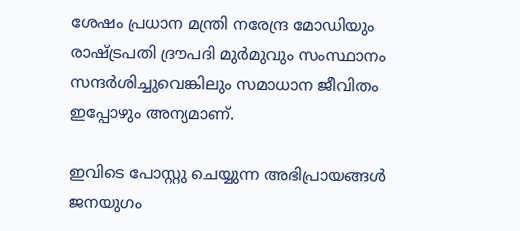ശേഷം പ്രധാന മന്ത്രി നരേന്ദ്ര മോഡിയും രാഷ്ട്രപതി ദ്രൗപദി മുര്‍മുവും സംസ്ഥാനം സന്ദര്‍ശിച്ചുവെങ്കിലും സമാധാന ജീവിതം ഇപ്പോഴും അന്യമാണ്.

ഇവിടെ പോസ്റ്റു ചെയ്യുന്ന അഭിപ്രായങ്ങള്‍ ജനയുഗം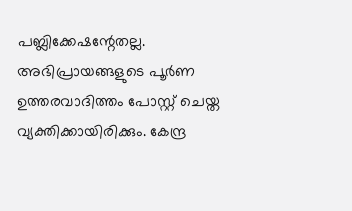പബ്ലിക്കേഷന്റേതല്ല. അഭിപ്രായങ്ങളുടെ പൂര്‍ണ ഉത്തരവാദിത്തം പോസ്റ്റ് ചെയ്ത വ്യക്തിക്കായിരിക്കും. കേന്ദ്ര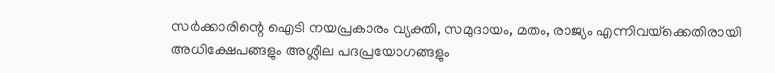സര്‍ക്കാരിന്റെ ഐടി നയപ്രകാരം വ്യക്തി, സമുദായം, മതം, രാജ്യം എന്നിവയ്‌ക്കെതിരായി അധിക്ഷേപങ്ങളും അശ്ലീല പദപ്രയോഗങ്ങളും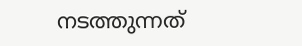നടത്തുന്നത്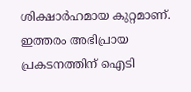ശിക്ഷാര്‍ഹമായ കുറ്റമാണ്. ഇത്തരം അഭിപ്രായ പ്രകടനത്തിന് ഐടി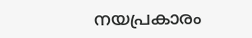നയപ്രകാരം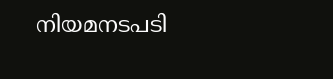നിയമനടപടി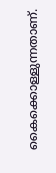കൈക്കൊള്ളുന്നതാണ്.